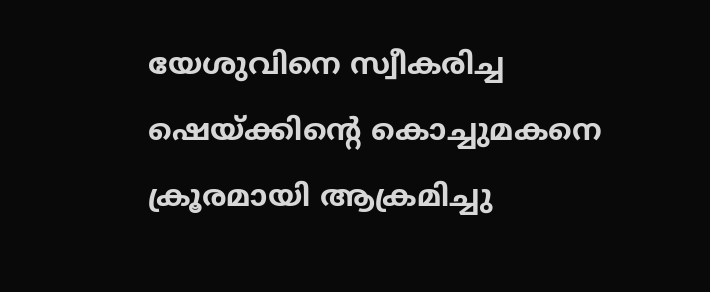യേശുവിനെ സ്വീകരിച്ച ഷെയ്ക്കിന്റെ കൊച്ചുമകനെ ക്രൂരമായി ആക്രമിച്ചു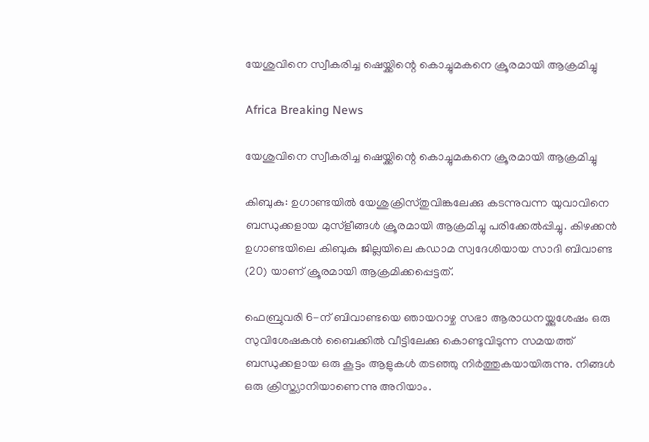യേശുവിനെ സ്വീകരിച്ച ഷെയ്ക്കിന്റെ കൊച്ചുമകനെ ക്രൂരമായി ആക്രമിച്ചു

Africa Breaking News

യേശുവിനെ സ്വീകരിച്ച ഷെയ്ക്കിന്റെ കൊച്ചുമകനെ ക്രൂരമായി ആക്രമിച്ചു

കിബുകു: ഉഗാണ്ടയില്‍ യേശുക്രിസ്തുവിങ്കലേക്കു കടന്നുവന്ന യുവാവിനെ ബന്ധുക്കളായ മുസ്ളീങ്ങള്‍ ക്രൂരമായി ആക്രമിച്ചു പരിക്കേല്‍പ്പിച്ചു. കിഴക്കന്‍ ഉഗാണ്ടയിലെ കിബുകു ജില്ലയിലെ കഡാമ സ്വദേശിയായ സാദി ബിവാണ്ട (20) യാണ് ക്രൂരമായി ആക്രമിക്കപ്പെട്ടത്.

ഫെബ്രുവരി 6-ന് ബിവാണ്ടയെ ഞായറാഴ്ച സഭാ ആരാധനയ്ക്കുശേഷം ഒരു സുവിശേഷകന്‍ ബൈക്കില്‍ വീട്ടിലേക്കു കൊണ്ടുവിടുന്ന സമയത്ത് ബന്ധുക്കളായ ഒരു കൂട്ടം ആളുകള്‍ തടഞ്ഞു നിര്‍ത്തുകയായിരുന്നു. നിങ്ങള്‍ ഒരു ക്രിസ്ത്യാനിയാണെന്നു അറിയാം.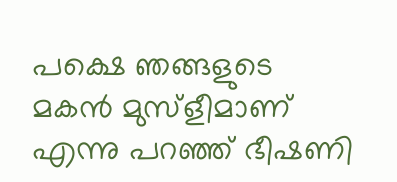പക്ഷെ ഞങ്ങളുടെ മകന്‍ മുസ്ളീമാണ് എന്നു പറഞ്ഞ് ഭീഷണി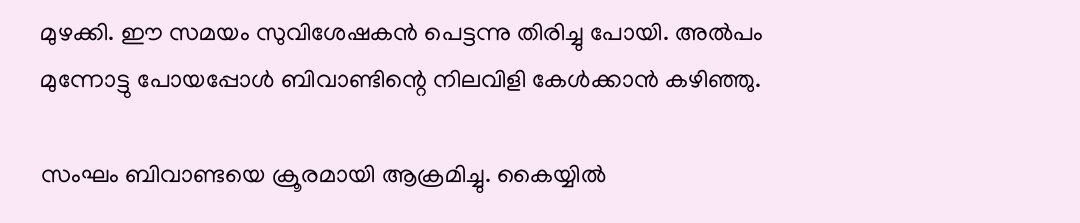മുഴക്കി. ഈ സമയം സുവിശേഷകന്‍ പെട്ടന്നു തിരിച്ചു പോയി. അല്‍പം മുന്നോട്ടു പോയപ്പോള്‍ ബിവാണ്ടിന്റെ നിലവിളി കേള്‍ക്കാന്‍ കഴിഞ്ഞു.

സംഘം ബിവാണ്ടയെ ക്രൂരമായി ആക്രമിച്ചു. കൈയ്യില്‍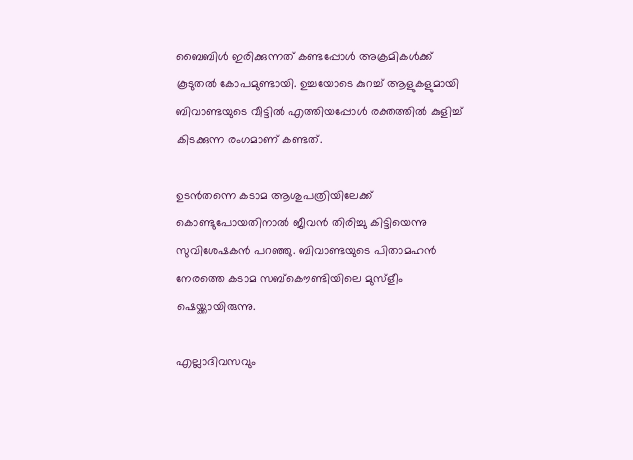ബൈബിള്‍ ഇരിക്കുന്നത് കണ്ടപ്പോള്‍ അക്രമികള്‍ക്ക് കൂടുതല്‍ കോപമുണ്ടായി. ഉച്ചയോടെ കുറച്ച് ആളുകളുമായി ബിവാണ്ടയുടെ വീട്ടില്‍ എത്തിയപ്പോള്‍ രക്തത്തില്‍ കുളിച്ച് കിടക്കുന്ന രംഗമാണ് കണ്ടത്.

ഉടന്‍തന്നെ കടാമ ആശുപത്രിയിലേക്ക് കൊണ്ടുപോയതിനാല്‍ ജീവന്‍ തിരിച്ചു കിട്ടിയെന്നു സുവിശേഷകന്‍ പറഞ്ഞു. ബിവാണ്ടയുടെ പിതാമഹന്‍ നേരത്തെ കടാമ സബ്കൌണ്ടിയിലെ മുസ്ളീം ഷെയ്ക്കായിരുന്നു.

എല്ലാദിവസവും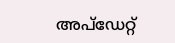അപ്ഡേറ്റ്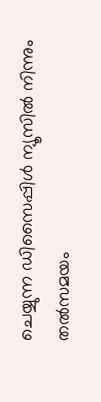ചെയ്യുന്ന ഡിസൈപ്പിൾ ന്യൂസിൽ നിന്നും തൽസമയം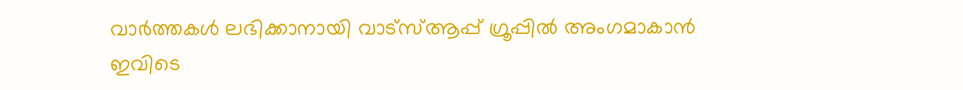വാർത്തകൾ ലഭിക്കാനായി വാട്സ്ആപ്പ് ഗ്രൂപ്പിൽ അംഗമാകാൻ ഇവിടെ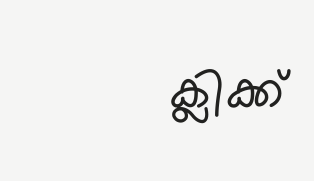ക്ലിക്ക്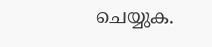ചെയ്യുക.